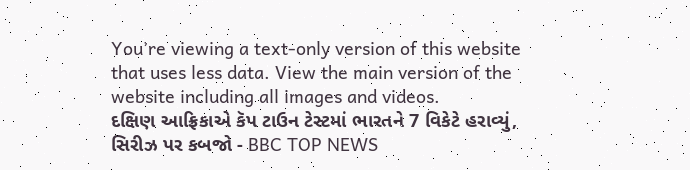You’re viewing a text-only version of this website that uses less data. View the main version of the website including all images and videos.
દક્ષિણ આફ્રિકાએ કૅપ ટાઉન ટેસ્ટમાં ભારતને 7 વિકેટે હરાવ્યું, સિરીઝ પર કબજો - BBC TOP NEWS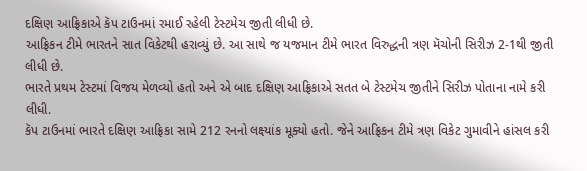દક્ષિણ આફ્રિકાએ કૅપ ટાઉનમાં રમાઈ રહેલી ટેસ્ટમેચ જીતી લીધી છે.
આફ્રિકન ટીમે ભારતને સાત વિકેટથી હરાવ્યું છે. આ સાથે જ યજમાન ટીમે ભારત વિરુદ્ધની ત્રણ મૅચોની સિરીઝ 2-1થી જીતી લીધી છે.
ભારતે પ્રથમ ટેસ્ટમાં વિજય મેળવ્યો હતો અને એ બાદ દક્ષિણ આફ્રિકાએ સતત બે ટેસ્ટમેચ જીતીને સિરીઝ પોતાના નામે કરી લીધી.
કૅપ ટાઉનમાં ભારતે દક્ષિણ આફ્રિકા સામે 212 રનનો લક્ષ્યાંક મૂક્યો હતો. જેને આફ્રિકન ટીમે ત્રણ વિકેટ ગુમાવીને હાંસલ કરી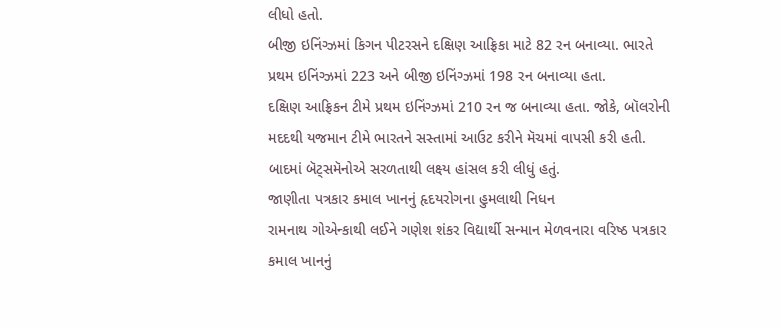લીધો હતો.
બીજી ઇનિંગ્ઝમાં કિગન પીટરસને દક્ષિણ આફ્રિકા માટે 82 રન બનાવ્યા. ભારતે પ્રથમ ઇનિંગ્ઝમાં 223 અને બીજી ઇનિંગ્ઝમાં 198 રન બનાવ્યા હતા.
દક્ષિણ આફ્રિકન ટીમે પ્રથમ ઇનિંગ્ઝમાં 210 રન જ બનાવ્યા હતા. જોકે, બૉલરોની મદદથી યજમાન ટીમે ભારતને સસ્તામાં આઉટ કરીને મૅચમાં વાપસી કરી હતી.
બાદમાં બૅટ્સમૅનોએ સરળતાથી લક્ષ્ય હાંસલ કરી લીધું હતું.
જાણીતા પત્રકાર કમાલ ખાનનું હૃદયરોગના હુમલાથી નિધન
રામનાથ ગોએન્કાથી લઈને ગણેશ શંકર વિદ્યાર્થી સન્માન મેળવનારા વરિષ્ઠ પત્રકાર કમાલ ખાનનું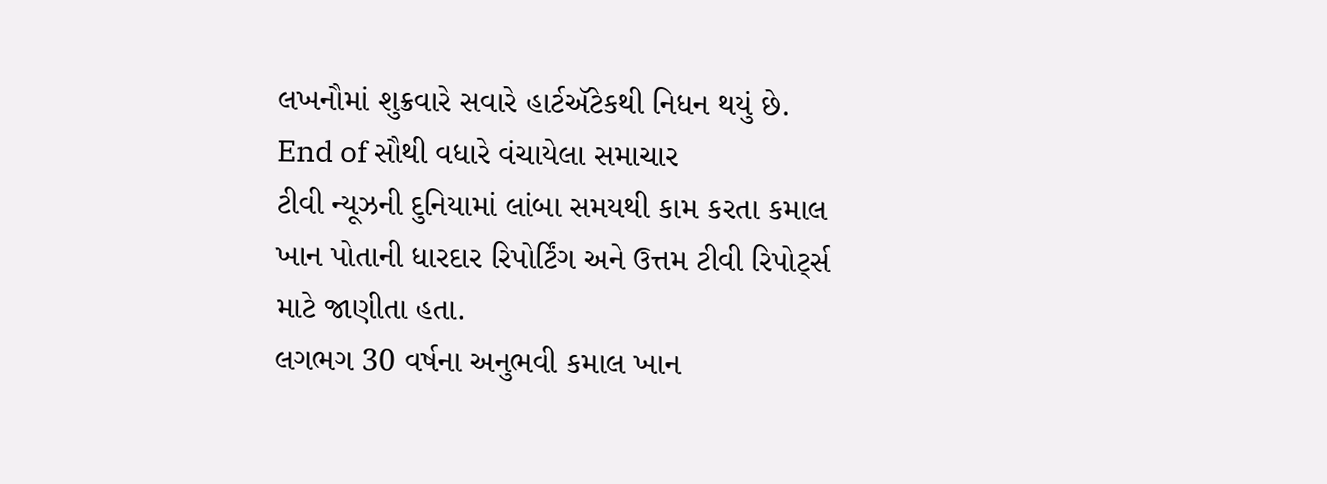લખનૌમાં શુક્રવારે સવારે હાર્ટઍટેકથી નિધન થયું છે.
End of સૌથી વધારે વંચાયેલા સમાચાર
ટીવી ન્યૂઝની દુનિયામાં લાંબા સમયથી કામ કરતા કમાલ ખાન પોતાની ધારદાર રિપોર્ટિંગ અને ઉત્તમ ટીવી રિપોર્ટ્સ માટે જાણીતા હતા.
લગભગ 30 વર્ષના અનુભવી કમાલ ખાન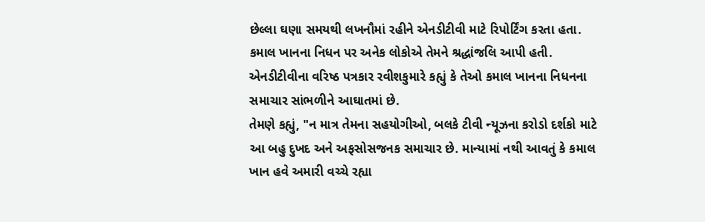છેલ્લા ઘણા સમયથી લખનૌમાં રહીને એનડીટીવી માટે રિપોર્ટિંગ કરતા હતા.
કમાલ ખાનના નિધન પર અનેક લોકોએ તેમને શ્રદ્ધાંજલિ આપી હતી.
એનડીટીવીના વરિષ્ઠ પત્રકાર રવીશકુમારે કહ્યું કે તેઓ કમાલ ખાનના નિધનના સમાચાર સાંભળીને આઘાતમાં છે.
તેમણે કહ્યું, "ન માત્ર તેમના સહયોગીઓ, બલકે ટીવી ન્યૂઝના કરોડો દર્શકો માટે આ બહુ દુખદ અને અફસોસજનક સમાચાર છે. માન્યામાં નથી આવતું કે કમાલ ખાન હવે અમારી વચ્ચે રહ્યા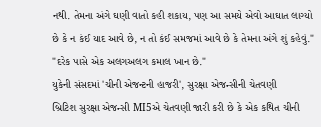નથી. તેમના અંગે ઘણી વાતો કહી શકાય, પણ આ સમયે એવો આઘાત લાગ્યો છે કે ન કંઈ યાદ આવે છે, ન તો કંઈ સમજમાં આવે છે કે તેમના અંગે શું કહેવું."
"દરેક પાસે એક અલગઅલગ કમાલ ખાન છે."
યુકેની સંસદમાં 'ચીની એજન્ટની હાજરી', સુરક્ષા એજન્સીની ચેતવણી
બ્રિટિશ સુરક્ષા એજન્સી MI5એ ચેતવણી જારી કરી છે કે એક કથિત ચીની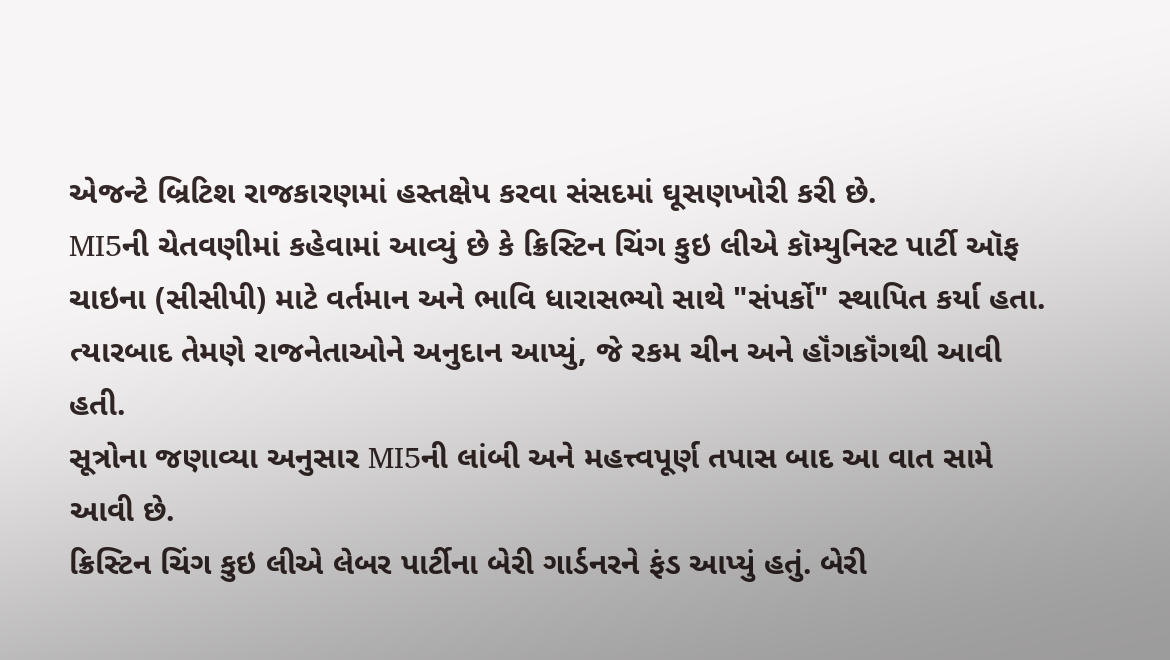એજન્ટે બ્રિટિશ રાજકારણમાં હસ્તક્ષેપ કરવા સંસદમાં ઘૂસણખોરી કરી છે.
MI5ની ચેતવણીમાં કહેવામાં આવ્યું છે કે ક્રિસ્ટિન ચિંગ કુઇ લીએ કૉમ્યુનિસ્ટ પાર્ટી ઑફ ચાઇના (સીસીપી) માટે વર્તમાન અને ભાવિ ધારાસભ્યો સાથે "સંપર્કો" સ્થાપિત કર્યા હતા.
ત્યારબાદ તેમણે રાજનેતાઓને અનુદાન આપ્યું, જે રકમ ચીન અને હૉંગકૉંગથી આવી હતી.
સૂત્રોના જણાવ્યા અનુસાર MI5ની લાંબી અને મહત્ત્વપૂર્ણ તપાસ બાદ આ વાત સામે આવી છે.
ક્રિસ્ટિન ચિંગ કુઇ લીએ લેબર પાર્ટીના બેરી ગાર્ડનરને ફંડ આપ્યું હતું. બેરી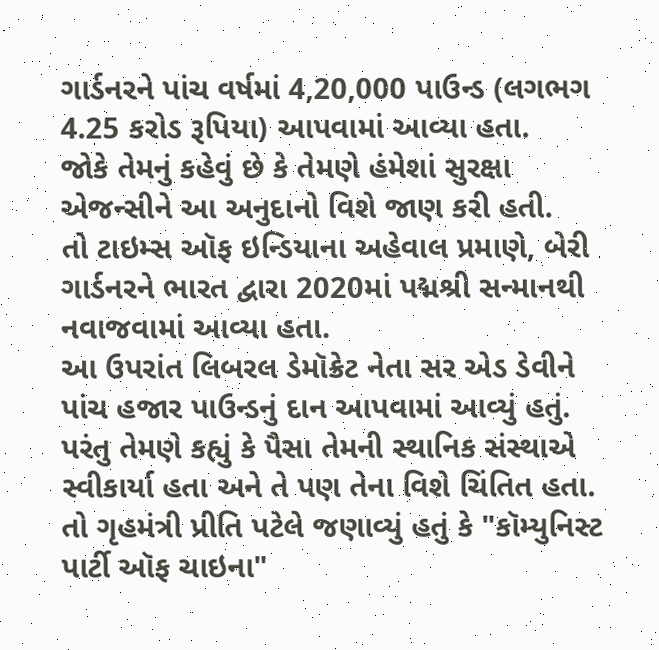ગાર્ડનરને પાંચ વર્ષમાં 4,20,000 પાઉન્ડ (લગભગ 4.25 કરોડ રૂપિયા) આપવામાં આવ્યા હતા.
જોકે તેમનું કહેવું છે કે તેમણે હંમેશાં સુરક્ષા એજન્સીને આ અનુદાનો વિશે જાણ કરી હતી.
તો ટાઇમ્સ ઑફ ઇન્ડિયાના અહેવાલ પ્રમાણે, બેરી ગાર્ડનરને ભારત દ્વારા 2020માં પદ્મશ્રી સન્માનથી નવાજવામાં આવ્યા હતા.
આ ઉપરાંત લિબરલ ડેમૉક્રેટ નેતા સર એડ ડેવીને પાંચ હજાર પાઉન્ડનું દાન આપવામાં આવ્યું હતું. પરંતુ તેમણે કહ્યું કે પૈસા તેમની સ્થાનિક સંસ્થાએ સ્વીકાર્યા હતા અને તે પણ તેના વિશે ચિંતિત હતા.
તો ગૃહમંત્રી પ્રીતિ પટેલે જણાવ્યું હતું કે "કૉમ્યુનિસ્ટ પાર્ટી ઑફ ચાઇના"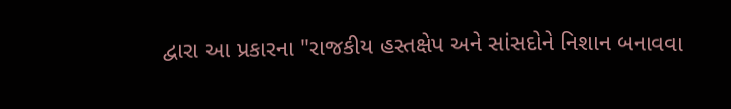દ્વારા આ પ્રકારના "રાજકીય હસ્તક્ષેપ અને સાંસદોને નિશાન બનાવવા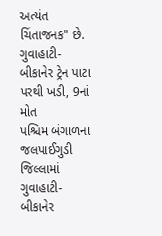અત્યંત ચિંતાજનક" છે.
ગુવાહાટી-બીકાનેર ટ્રેન પાટા પરથી ખડી, 9નાં મોત
પશ્ચિમ બંગાળના જલપાઈગુડી જિલ્લામાં ગુવાહાટી-બીકાનેર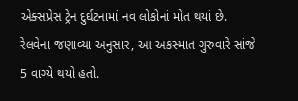એક્સપ્રેસ ટ્રેન દુર્ઘટનામાં નવ લોકોનાં મોત થયાં છે.
રેલવેના જણાવ્યા અનુસાર, આ અકસ્માત ગુરુવારે સાંજે 5 વાગ્યે થયો હતો.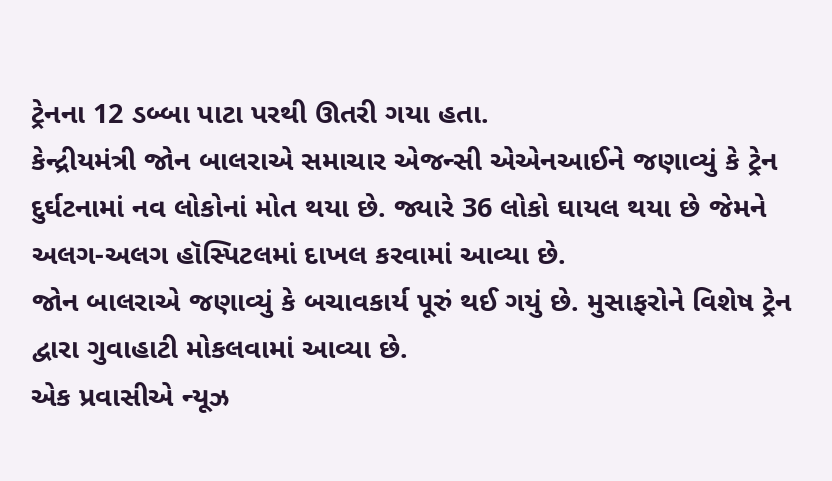ટ્રેનના 12 ડબ્બા પાટા પરથી ઊતરી ગયા હતા.
કેન્દ્રીયમંત્રી જોન બાલરાએ સમાચાર એજન્સી એએનઆઈને જણાવ્યું કે ટ્રેન દુર્ઘટનામાં નવ લોકોનાં મોત થયા છે. જ્યારે 36 લોકો ઘાયલ થયા છે જેમને અલગ-અલગ હૉસ્પિટલમાં દાખલ કરવામાં આવ્યા છે.
જોન બાલરાએ જણાવ્યું કે બચાવકાર્ય પૂરું થઈ ગયું છે. મુસાફરોને વિશેષ ટ્રેન દ્વારા ગુવાહાટી મોકલવામાં આવ્યા છે.
એક પ્રવાસીએ ન્યૂઝ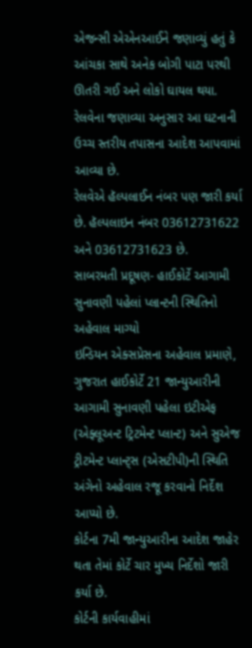એજન્સી એએનઆઈને જણાવ્યું હતું કે આંચકા સાથે અનેક બોગી પાટા પરથી ઊતરી ગઈ અને લોકો ઘાયલ થયા.
રેલવેના જણાવ્યા અનુસાર આ ઘટનાની ઉચ્ચ સ્તરીય તપાસના આદેશ આપવામાં આવ્યા છે.
રેલવેએ હૅલ્પલાઈન નંબર પણ જારી કર્યા છે. હૅલ્પલાઇન નંબર 03612731622 અને 03612731623 છે.
સાબરમતી પ્રદૂષણ- હાઈકોર્ટે આગામી સુનાવણી પહેલાં પ્લાન્ટની સ્થિતિનો અહેવાલ માગ્યો
ઇન્ડિયન એક્સપ્રેસના અહેવાલ પ્રમાણે, ગુજરાત હાઈકોર્ટે 21 જાન્યુઆરીની આગામી સુનાવણી પહેલા ઇટીએફ (એફ્લૂઅન્ટ ટ્રિટમેન્ટ પ્લાન્ટ) અને સુએજ ટ્રીટમેન્ટ પ્લાન્ટ્સ (એસટીપી)ની સ્થિતિ અંગેનો અહેવાલ રજૂ કરવાનો નિર્દેશ આપ્યો છે.
કોર્ટના 7મી જાન્યુઆરીના આદેશ જાહેર થતા તેમાં કોર્ટે ચાર મુખ્ય નિર્દેશો જારી કર્યા છે.
કોર્ટની કાર્યવાહીમાં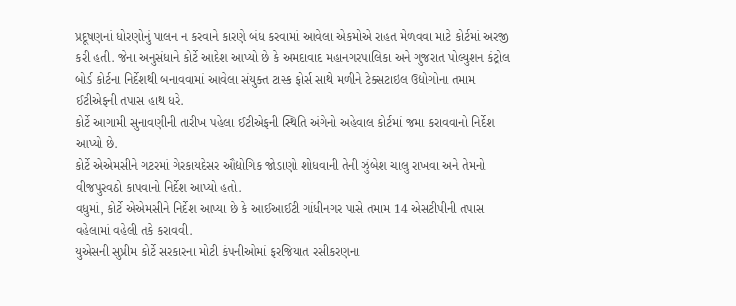પ્રદૂષણનાં ધોરણોનું પાલન ન કરવાને કારણે બંધ કરવામાં આવેલા એકમોએ રાહત મેળવવા માટે કોર્ટમાં અરજી કરી હતી. જેના અનુસંધાને કોર્ટે આદેશ આપ્યો છે કે અમદાવાદ મહાનગરપાલિકા અને ગુજરાત પોલ્યુશન કંટ્રોલ બોર્ડ કોર્ટના નિર્દેશથી બનાવવામાં આવેલા સંયુક્ત ટાસ્ક ફોર્સ સાથે મળીને ટેક્સટાઇલ ઉદ્યોગોના તમામ ઈટીએફની તપાસ હાથ ધરે.
કોર્ટે આગામી સુનાવણીની તારીખ પહેલા ઈટીએફની સ્થિતિ અંગેનો અહેવાલ કોર્ટમાં જમા કરાવવાનો નિર્દેશ આપ્યો છે.
કોર્ટે એએમસીને ગટરમાં ગેરકાયદેસર ઔદ્યોગિક જોડાણો શોધવાની તેની ઝુંબેશ ચાલુ રાખવા અને તેમનો વીજપુરવઠો કાપવાનો નિર્દેશ આપ્યો હતો.
વધુમાં, કોર્ટે એએમસીને નિર્દેશ આપ્યા છે કે આઈઆઈટી ગાંધીનગર પાસે તમામ 14 એસટીપીની તપાસ વહેલામાં વહેલી તકે કરાવવી.
યુએસની સુપ્રીમ કોર્ટે સરકારના મોટી કંપનીઓમાં ફરજિયાત રસીકરણના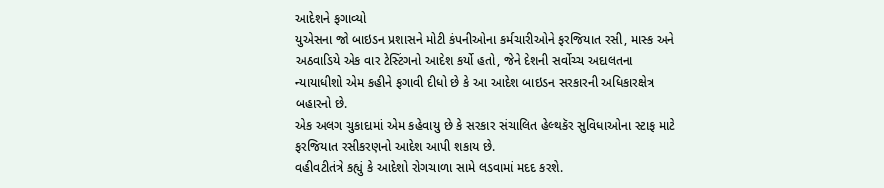આદેશને ફગાવ્યો
યુએસના જો બાઇડન પ્રશાસને મોટી કંપનીઓના કર્મચારીઓને ફરજિયાત રસી, માસ્ક અને અઠવાડિયે એક વાર ટેસ્ટિંગનો આદેશ કર્યો હતો, જેને દેશની સર્વોચ્ચ અદાલતના ન્યાયાધીશો એમ કહીને ફગાવી દીધો છે કે આ આદેશ બાઇડન સરકારની અધિકારક્ષેત્ર બહારનો છે.
એક અલગ ચુકાદામાં એમ કહેવાયુ છે કે સરકાર સંચાલિત હેલ્થકૅર સુવિધાઓના સ્ટાફ માટે ફરજિયાત રસીકરણનો આદેશ આપી શકાય છે.
વહીવટીતંત્રે કહ્યું કે આદેશો રોગચાળા સામે લડવામાં મદદ કરશે.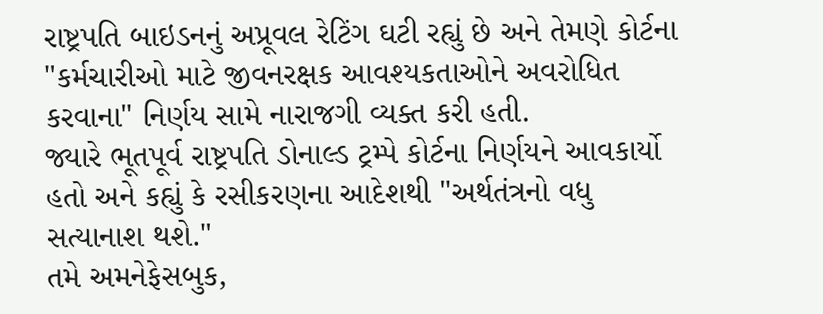રાષ્ટ્રપતિ બાઇડનનું અપ્રૂવલ રેટિંગ ઘટી રહ્યું છે અને તેમણે કોર્ટના "કર્મચારીઓ માટે જીવનરક્ષક આવશ્યકતાઓને અવરોધિત કરવાના" નિર્ણય સામે નારાજગી વ્યક્ત કરી હતી.
જ્યારે ભૂતપૂર્વ રાષ્ટ્રપતિ ડોનાલ્ડ ટ્રમ્પે કોર્ટના નિર્ણયને આવકાર્યો હતો અને કહ્યું કે રસીકરણના આદેશથી "અર્થતંત્રનો વધુ સત્યાનાશ થશે."
તમે અમનેફેસબુક,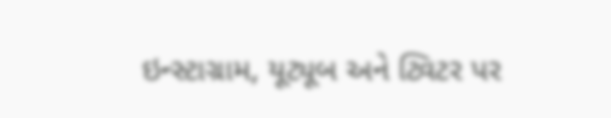ઇન્સ્ટાગ્રામ, યૂટ્યૂબ અને ટ્વિટર પર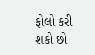ફોલો કરી શકો છો